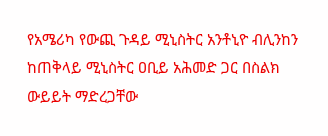የአሜሪካ የውጪ ጉዳይ ሚኒስትር አንቶኒዮ ብሊንከን ከጠቅላይ ሚኒስትር ዐቢይ አሕመድ ጋር በስልክ ውይይት ማድረጋቸው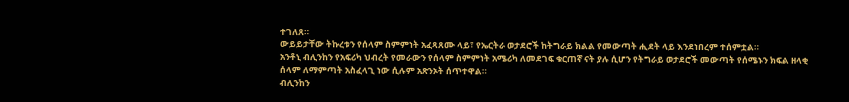ተገለጸ።
ውይይታቸው ትኩረቱን የሰላም ስምምነት አፈጻጸሙ ላይ፣ የኤርትራ ወታደሮች ከትግራይ ክልል የመውጣት ሒደት ላይ እንደነበረም ተሰምቷል።
አንቶኒ ብሊንከን የአፍሪካ ህብረት የመራውን የሰላም ስምምነት አሜሪካ ለመደገፍ ቁርጠኛ ናት ያሉ ሲሆን የትግራይ ወታደሮች መውጣት የሰሜኑን ክፍል ዘላቂ ሰላም ለማምጣት አስፈላጊ ነው ሲሉም አጽንኦት ሰጥተዋል።
ብሊንከን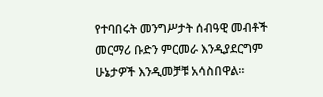የተባበሩት መንግሥታት ሰብዓዊ መብቶች መርማሪ ቡድን ምርመራ እንዲያደርግም ሁኔታዎች እንዲመቻቹ አሳስበዋል።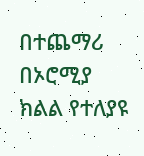በተጨማሪ በኦሮሚያ ክልል የተለያዩ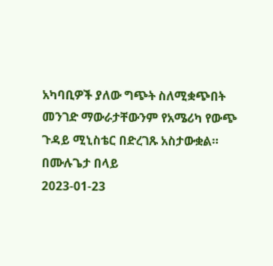አካባቢዎች ያለው ግጭት ስለሚቋጭበት መንገድ ማውራታቸውንም የአሜሪካ የውጭ ጉዳይ ሚኒስቴር በድረገጹ አስታውቋል።
በሙሉጌታ በላይ
2023-01-23